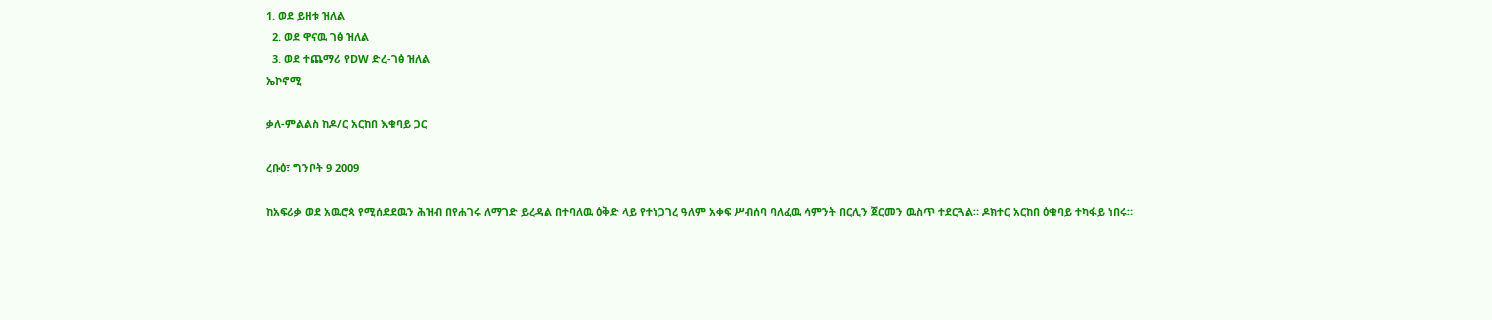1. ወደ ይዘቱ ዝለል
  2. ወደ ዋናዉ ገፅ ዝለል
  3. ወደ ተጨማሪ የDW ድረ-ገፅ ዝለል
ኤኮኖሚ

ቃለ-ምልልስ ከዶ/ር አርከበ እቁባይ ጋር

ረቡዕ፣ ግንቦት 9 2009

ከአፍሪቃ ወደ አዉሮጳ የሚሰደደዉን ሕዝብ በየሐገሩ ለማገድ ይረዳል በተባለዉ ዕቅድ ላይ የተነጋገረ ዓለም አቀፍ ሥብሰባ ባለፈዉ ሳምንት በርሊን ጀርመን ዉስጥ ተደርጓል። ዶክተር አርከበ ዕቁባይ ተካፋይ ነበሩ።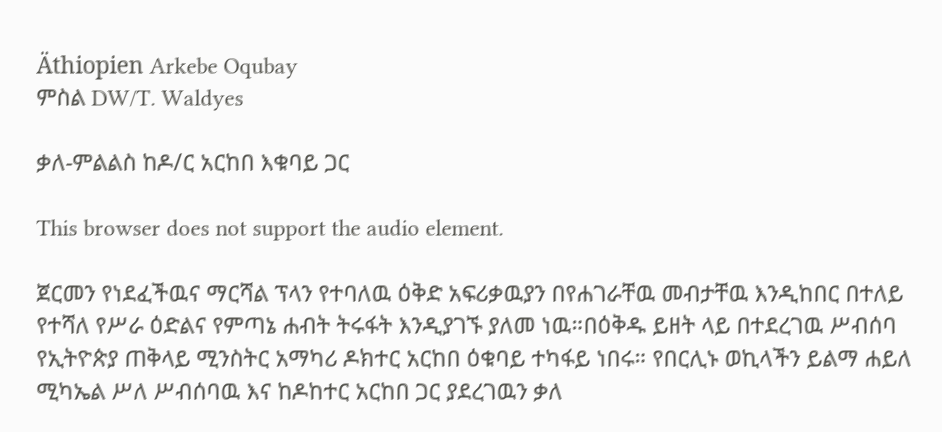Äthiopien Arkebe Oqubay
ምስል DW/T. Waldyes

ቃለ-ምልልስ ከዶ/ር አርከበ እቁባይ ጋር

This browser does not support the audio element.

ጀርመን የነደፈችዉና ማርሻል ፕላን የተባለዉ ዕቅድ አፍሪቃዉያን በየሐገራቸዉ መብታቸዉ እንዲከበር በተለይ የተሻለ የሥራ ዕድልና የምጣኔ ሐብት ትሩፋት እንዲያገኙ ያለመ ነዉ።በዕቅዱ ይዘት ላይ በተደረገዉ ሥብሰባ የኢትዮጵያ ጠቅላይ ሚንስትር አማካሪ ዶክተር አርከበ ዕቁባይ ተካፋይ ነበሩ። የበርሊኑ ወኪላችን ይልማ ሐይለ ሚካኤል ሥለ ሥብሰባዉ እና ከዶከተር አርከበ ጋር ያደረገዉን ቃለ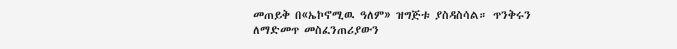መጠይቅ በ«ኤኮኖሚዉ ዓለም» ዝግጅቱ ያስዳስሳል። ጥንቅሩን ለማድመጥ መስፈንጠሪያውን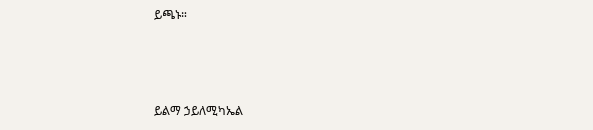ይጫኑ።



ይልማ ኃይለሚካኤል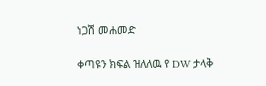ነጋሽ መሐመድ

ቀጣዩን ክፍል ዝለለዉ የ DW ታላቅ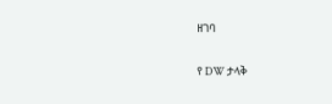ዘገባ

የ DW ታላቅ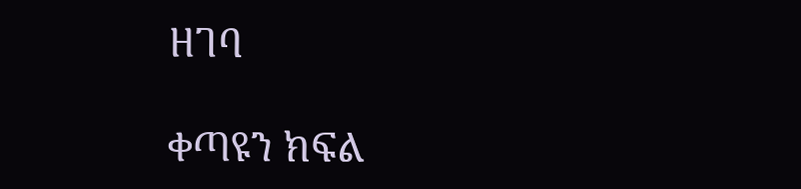ዘገባ

ቀጣዩን ክፍል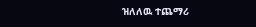ዝለለዉ ተጨማሪ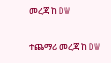መረጃ ከ DW

ተጨማሪ መረጃ ከ DW